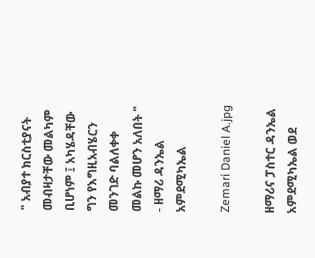" አብያተ ክርስቲያናት መብዛታቸው መልካም ቢሆነም ፤ አካሄዳቸው ግን የእግዚአብሄርን መንገድ ባልለቀቀ መልኩ መሆን አለበት " - ዘማሪ ዳንኤል አምደሚካኤል

Zemari Daniel A.jpg

ዘማሪና ፓስተር ዳንኤል አምደሚካኤል ወደ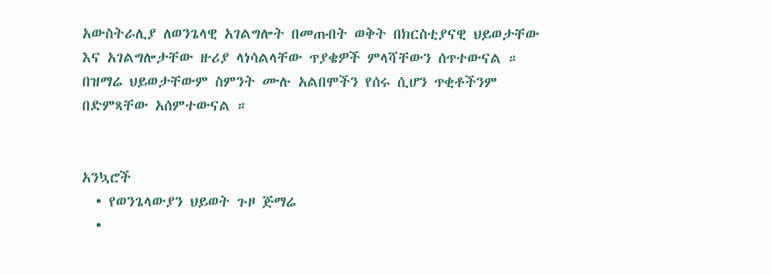አውስትራሊያ ለወንጌላዊ አገልግሎት በመጡበት ወቅት በክርስቲያናዊ ህይወታቸው እና አገልግሎታቸው ዙሪያ ላነሳልላቸው ጥያቄዎች ምላሻቸውን ሰጥተውናል ። በዝማሬ ህይወታቸውም ስምንት ሙሉ አልበሞችን የሰሩ ሲሆን ጥቂቶችንም በድምጻቸው አሰምተውናል ።


አንኳሮች
  • የወንጌላውያን ህይወት ጉዞ ጅማሬ
  •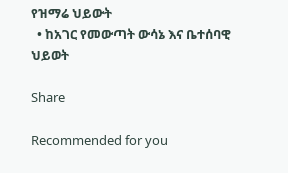የዝማሬ ህይውት
  • ከአገር የመውጣት ውሳኔ እና ቤተሰባዊ ህይወት

Share

Recommended for you